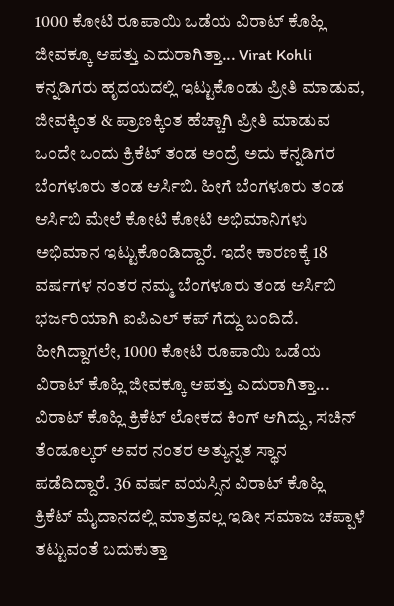1000 ಕೋಟಿ ರೂಪಾಯಿ ಒಡೆಯ ವಿರಾಟ್ ಕೊಹ್ಲಿ ಜೀವಕ್ಕೂ ಆಪತ್ತು ಎದುರಾಗಿತ್ತಾ... Virat Kohli
ಕನ್ನಡಿಗರು ಹೃದಯದಲ್ಲಿ ಇಟ್ಟುಕೊಂಡು ಪ್ರೀತಿ ಮಾಡುವ, ಜೀವಕ್ಕಿಂತ & ಪ್ರಾಣಕ್ಕಿಂತ ಹೆಚ್ಚಾಗಿ ಪ್ರೀತಿ ಮಾಡುವ ಒಂದೇ ಒಂದು ಕ್ರಿಕೆಟ್ ತಂಡ ಅಂದ್ರೆ ಅದು ಕನ್ನಡಿಗರ ಬೆಂಗಳೂರು ತಂಡ ಆರ್ಸಿಬಿ. ಹೀಗೆ ಬೆಂಗಳೂರು ತಂಡ ಆರ್ಸಿಬಿ ಮೇಲೆ ಕೋಟಿ ಕೋಟಿ ಅಭಿಮಾನಿಗಳು ಅಭಿಮಾನ ಇಟ್ಟುಕೊಂಡಿದ್ದಾರೆ. ಇದೇ ಕಾರಣಕ್ಕೆ 18 ವರ್ಷಗಳ ನಂತರ ನಮ್ಮ ಬೆಂಗಳೂರು ತಂಡ ಆರ್ಸಿಬಿ ಭರ್ಜರಿಯಾಗಿ ಐಪಿಎಲ್ ಕಪ್ ಗೆದ್ದು ಬಂದಿದೆ. ಹೀಗಿದ್ದಾಗಲೇ, 1000 ಕೋಟಿ ರೂಪಾಯಿ ಒಡೆಯ ವಿರಾಟ್ ಕೊಹ್ಲಿ ಜೀವಕ್ಕೂ ಆಪತ್ತು ಎದುರಾಗಿತ್ತಾ...
ವಿರಾಟ್ ಕೊಹ್ಲಿ ಕ್ರಿಕೆಟ್ ಲೋಕದ ಕಿಂಗ್ ಆಗಿದ್ದು, ಸಚಿನ್ ತೆಂಡೂಲ್ಕರ್ ಅವರ ನಂತರ ಅತ್ಯುನ್ನತ ಸ್ಥಾನ ಪಡೆದಿದ್ದಾರೆ. 36 ವರ್ಷ ವಯಸ್ಸಿನ ವಿರಾಟ್ ಕೊಹ್ಲಿ ಕ್ರಿಕೆಟ್ ಮೈದಾನದಲ್ಲಿ ಮಾತ್ರವಲ್ಲ ಇಡೀ ಸಮಾಜ ಚಪ್ಪಾಳೆ ತಟ್ಟುವಂತೆ ಬದುಕುತ್ತಾ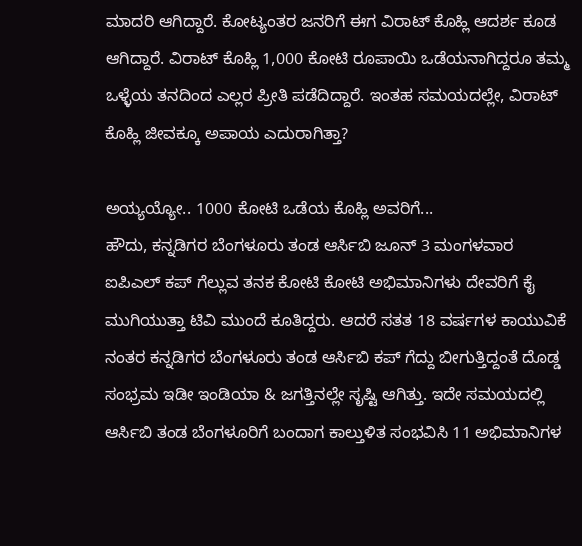ಮಾದರಿ ಆಗಿದ್ದಾರೆ. ಕೋಟ್ಯಂತರ ಜನರಿಗೆ ಈಗ ವಿರಾಟ್ ಕೊಹ್ಲಿ ಆದರ್ಶ ಕೂಡ ಆಗಿದ್ದಾರೆ. ವಿರಾಟ್ ಕೊಹ್ಲಿ 1,000 ಕೋಟಿ ರೂಪಾಯಿ ಒಡೆಯನಾಗಿದ್ದರೂ ತಮ್ಮ ಒಳ್ಳೆಯ ತನದಿಂದ ಎಲ್ಲರ ಪ್ರೀತಿ ಪಡೆದಿದ್ದಾರೆ. ಇಂತಹ ಸಮಯದಲ್ಲೇ, ವಿರಾಟ್ ಕೊಹ್ಲಿ ಜೀವಕ್ಕೂ ಅಪಾಯ ಎದುರಾಗಿತ್ತಾ?

ಅಯ್ಯಯ್ಯೋ.. 1000 ಕೋಟಿ ಒಡೆಯ ಕೊಹ್ಲಿ ಅವರಿಗೆ...
ಹೌದು, ಕನ್ನಡಿಗರ ಬೆಂಗಳೂರು ತಂಡ ಆರ್ಸಿಬಿ ಜೂನ್ 3 ಮಂಗಳವಾರ ಐಪಿಎಲ್ ಕಪ್ ಗೆಲ್ಲುವ ತನಕ ಕೋಟಿ ಕೋಟಿ ಅಭಿಮಾನಿಗಳು ದೇವರಿಗೆ ಕೈ ಮುಗಿಯುತ್ತಾ ಟಿವಿ ಮುಂದೆ ಕೂತಿದ್ದರು. ಆದರೆ ಸತತ 18 ವರ್ಷಗಳ ಕಾಯುವಿಕೆ ನಂತರ ಕನ್ನಡಿಗರ ಬೆಂಗಳೂರು ತಂಡ ಆರ್ಸಿಬಿ ಕಪ್ ಗೆದ್ದು ಬೀಗುತ್ತಿದ್ದಂತೆ ದೊಡ್ಡ ಸಂಭ್ರಮ ಇಡೀ ಇಂಡಿಯಾ & ಜಗತ್ತಿನಲ್ಲೇ ಸೃಷ್ಟಿ ಆಗಿತ್ತು. ಇದೇ ಸಮಯದಲ್ಲಿ ಆರ್ಸಿಬಿ ತಂಡ ಬೆಂಗಳೂರಿಗೆ ಬಂದಾಗ ಕಾಲ್ತುಳಿತ ಸಂಭವಿಸಿ 11 ಅಭಿಮಾನಿಗಳ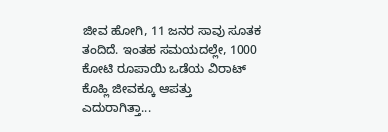ಜೀವ ಹೋಗಿ, 11 ಜನರ ಸಾವು ಸೂತಕ ತಂದಿದೆ. ಇಂತಹ ಸಮಯದಲ್ಲೇ, 1000 ಕೋಟಿ ರೂಪಾಯಿ ಒಡೆಯ ವಿರಾಟ್ ಕೊಹ್ಲಿ ಜೀವಕ್ಕೂ ಆಪತ್ತು ಎದುರಾಗಿತ್ತಾ...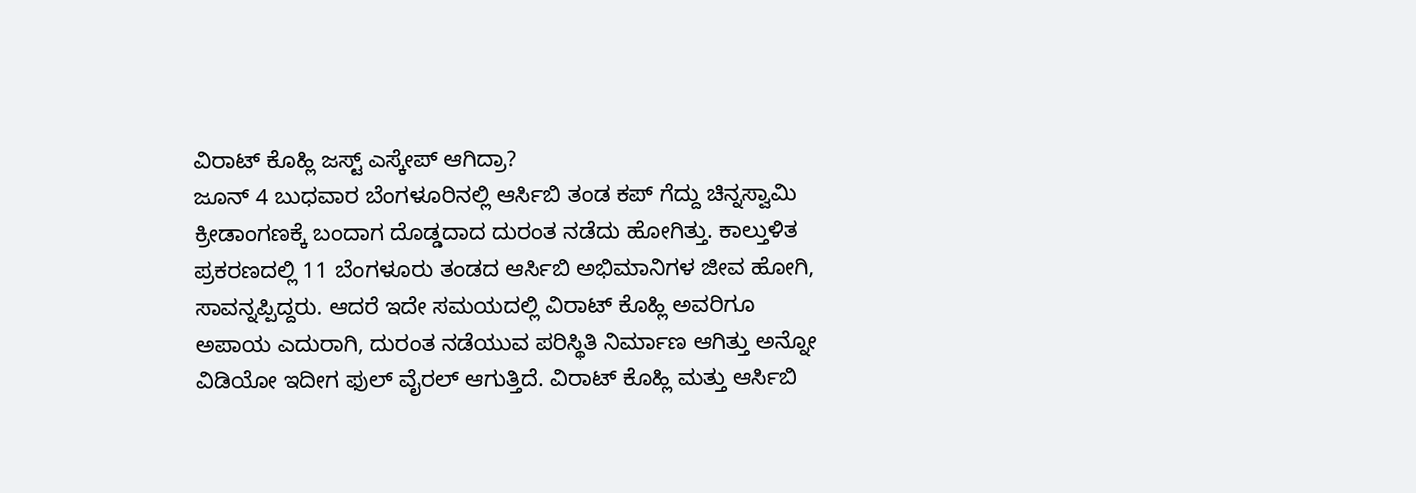ವಿರಾಟ್ ಕೊಹ್ಲಿ ಜಸ್ಟ್ ಎಸ್ಕೇಪ್ ಆಗಿದ್ರಾ?
ಜೂನ್ 4 ಬುಧವಾರ ಬೆಂಗಳೂರಿನಲ್ಲಿ ಆರ್ಸಿಬಿ ತಂಡ ಕಪ್ ಗೆದ್ದು ಚಿನ್ನಸ್ವಾಮಿ ಕ್ರೀಡಾಂಗಣಕ್ಕೆ ಬಂದಾಗ ದೊಡ್ಡದಾದ ದುರಂತ ನಡೆದು ಹೋಗಿತ್ತು. ಕಾಲ್ತುಳಿತ ಪ್ರಕರಣದಲ್ಲಿ 11 ಬೆಂಗಳೂರು ತಂಡದ ಆರ್ಸಿಬಿ ಅಭಿಮಾನಿಗಳ ಜೀವ ಹೋಗಿ, ಸಾವನ್ನಪ್ಪಿದ್ದರು. ಆದರೆ ಇದೇ ಸಮಯದಲ್ಲಿ ವಿರಾಟ್ ಕೊಹ್ಲಿ ಅವರಿಗೂ ಅಪಾಯ ಎದುರಾಗಿ, ದುರಂತ ನಡೆಯುವ ಪರಿಸ್ಥಿತಿ ನಿರ್ಮಾಣ ಆಗಿತ್ತು ಅನ್ನೋ ವಿಡಿಯೋ ಇದೀಗ ಫುಲ್ ವೈರಲ್ ಆಗುತ್ತಿದೆ. ವಿರಾಟ್ ಕೊಹ್ಲಿ ಮತ್ತು ಆರ್ಸಿಬಿ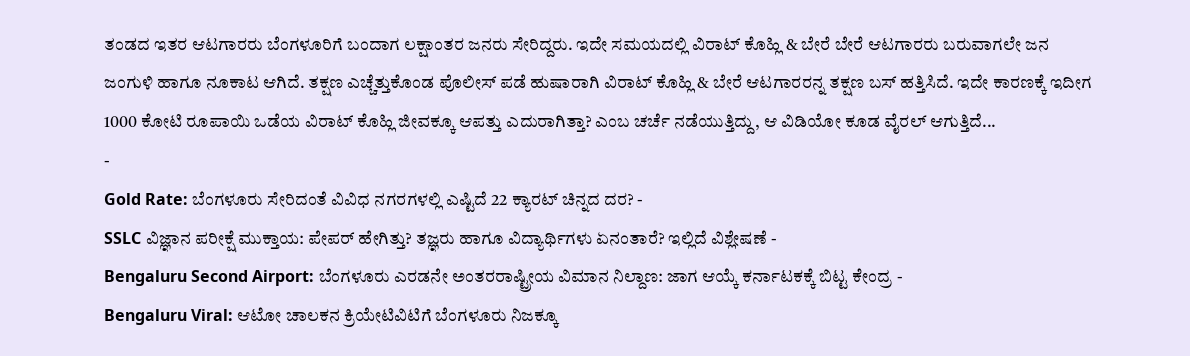ತಂಡದ ಇತರ ಆಟಗಾರರು ಬೆಂಗಳೂರಿಗೆ ಬಂದಾಗ ಲಕ್ಷಾಂತರ ಜನರು ಸೇರಿದ್ದರು. ಇದೇ ಸಮಯದಲ್ಲಿ ವಿರಾಟ್ ಕೊಹ್ಲಿ & ಬೇರೆ ಬೇರೆ ಆಟಗಾರರು ಬರುವಾಗಲೇ ಜನ ಜಂಗುಳಿ ಹಾಗೂ ನೂಕಾಟ ಆಗಿದೆ. ತಕ್ಷಣ ಎಚ್ಚೆತ್ತುಕೊಂಡ ಪೊಲೀಸ್ ಪಡೆ ಹುಷಾರಾಗಿ ವಿರಾಟ್ ಕೊಹ್ಲಿ & ಬೇರೆ ಆಟಗಾರರನ್ನ ತಕ್ಷಣ ಬಸ್ ಹತ್ತಿಸಿದೆ. ಇದೇ ಕಾರಣಕ್ಕೆ ಇದೀಗ 1000 ಕೋಟಿ ರೂಪಾಯಿ ಒಡೆಯ ವಿರಾಟ್ ಕೊಹ್ಲಿ ಜೀವಕ್ಕೂ ಆಪತ್ತು ಎದುರಾಗಿತ್ತಾ? ಎಂಬ ಚರ್ಚೆ ನಡೆಯುತ್ತಿದ್ದು, ಆ ವಿಡಿಯೋ ಕೂಡ ವೈರಲ್ ಆಗುತ್ತಿದೆ...
-
Gold Rate: ಬೆಂಗಳೂರು ಸೇರಿದಂತೆ ವಿವಿಧ ನಗರಗಳಲ್ಲಿ ಎಷ್ಟಿದೆ 22 ಕ್ಯಾರಟ್ ಚಿನ್ನದ ದರ? -
SSLC ವಿಜ್ಞಾನ ಪರೀಕ್ಷೆ ಮುಕ್ತಾಯ: ಪೇಪರ್ ಹೇಗಿತ್ತು? ತಜ್ಞರು ಹಾಗೂ ವಿದ್ಯಾರ್ಥಿಗಳು ಏನಂತಾರೆ? ಇಲ್ಲಿದೆ ವಿಶ್ಲೇಷಣೆ -
Bengaluru Second Airport: ಬೆಂಗಳೂರು ಎರಡನೇ ಅಂತರರಾಷ್ಟ್ರೀಯ ವಿಮಾನ ನಿಲ್ದಾಣ: ಜಾಗ ಆಯ್ಕೆ ಕರ್ನಾಟಕಕ್ಕೆ ಬಿಟ್ಟ ಕೇಂದ್ರ -
Bengaluru Viral: ಆಟೋ ಚಾಲಕನ ಕ್ರಿಯೇಟಿವಿಟಿಗೆ ಬೆಂಗಳೂರು ನಿಜಕ್ಕೂ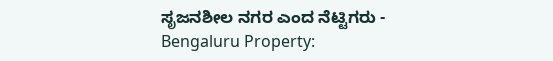ಸೃಜನಶೀಲ ನಗರ ಎಂದ ನೆಟ್ಟಿಗರು -
Bengaluru Property: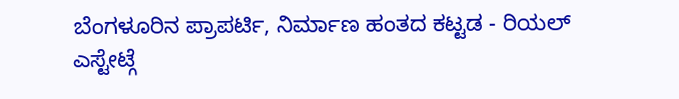ಬೆಂಗಳೂರಿನ ಪ್ರಾಪರ್ಟಿ, ನಿರ್ಮಾಣ ಹಂತದ ಕಟ್ಟಡ - ರಿಯಲ್ ಎಸ್ಟೇಟ್ಗೆ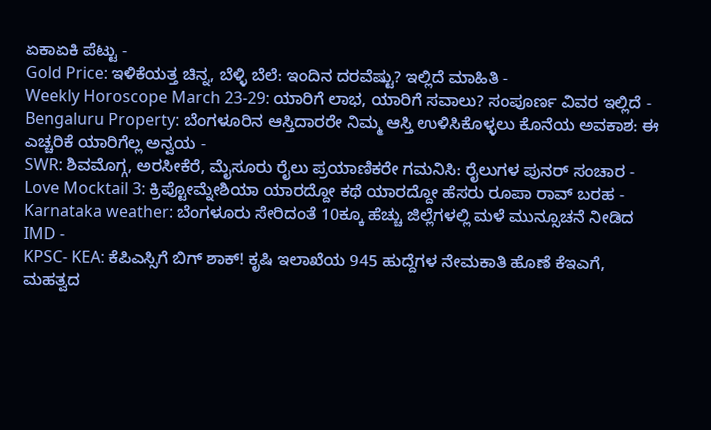ಏಕಾಏಕಿ ಪೆಟ್ಟು -
Gold Price: ಇಳಿಕೆಯತ್ತ ಚಿನ್ನ, ಬೆಳ್ಳಿ ಬೆಲೆ: ಇಂದಿನ ದರವೆಷ್ಟು? ಇಲ್ಲಿದೆ ಮಾಹಿತಿ -
Weekly Horoscope March 23-29: ಯಾರಿಗೆ ಲಾಭ, ಯಾರಿಗೆ ಸವಾಲು? ಸಂಪೂರ್ಣ ವಿವರ ಇಲ್ಲಿದೆ -
Bengaluru Property: ಬೆಂಗಳೂರಿನ ಆಸ್ತಿದಾರರೇ ನಿಮ್ಮ ಆಸ್ತಿ ಉಳಿಸಿಕೊಳ್ಳಲು ಕೊನೆಯ ಅವಕಾಶ: ಈ ಎಚ್ಚರಿಕೆ ಯಾರಿಗೆಲ್ಲ ಅನ್ವಯ -
SWR: ಶಿವಮೊಗ್ಗ, ಅರಸೀಕೆರೆ, ಮೈಸೂರು ರೈಲು ಪ್ರಯಾಣಿಕರೇ ಗಮನಿಸಿ: ರೈಲುಗಳ ಪುನರ್ ಸಂಚಾರ -
Love Mocktail 3: ಕ್ರಿಪ್ಟೋಮ್ನೇಶಿಯಾ ಯಾರದ್ದೋ ಕಥೆ ಯಾರದ್ದೋ ಹೆಸರು ರೂಪಾ ರಾವ್ ಬರಹ -
Karnataka weather: ಬೆಂಗಳೂರು ಸೇರಿದಂತೆ 10ಕ್ಕೂ ಹೆಚ್ಚು ಜಿಲ್ಲೆಗಳಲ್ಲಿ ಮಳೆ ಮುನ್ಸೂಚನೆ ನೀಡಿದ IMD -
KPSC- KEA: ಕೆಪಿಎಸ್ಸಿಗೆ ಬಿಗ್ ಶಾಕ್! ಕೃಷಿ ಇಲಾಖೆಯ 945 ಹುದ್ದೆಗಳ ನೇಮಕಾತಿ ಹೊಣೆ ಕೆಇಎಗೆ, ಮಹತ್ವದ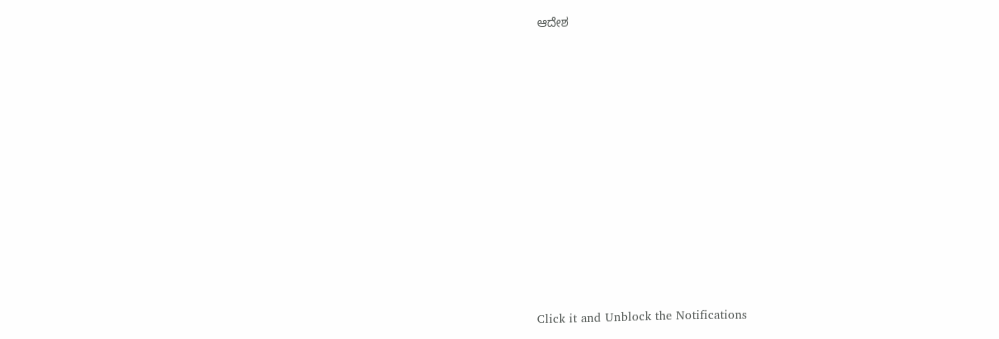ಆದೇಶ












Click it and Unblock the Notifications